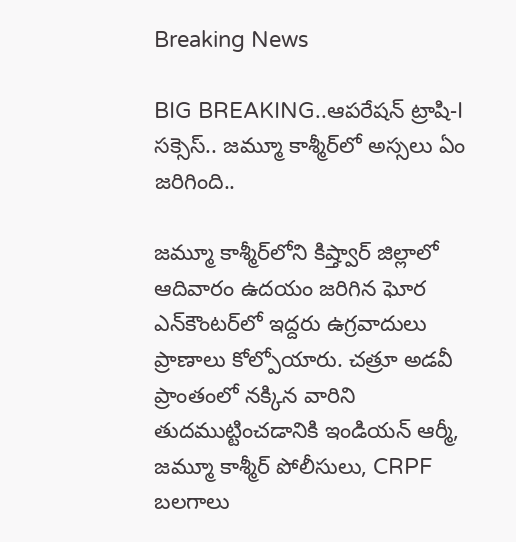Breaking News

BIG BREAKING..ఆపరేషన్ ట్రాషి-I సక్సెస్.. జమ్మూ కాశ్మీర్‌లో అస్సలు ఏం జరిగింది..

జమ్మూ కాశ్మీర్‌లోని కిష్త్వార్ జిల్లాలో ఆదివారం ఉదయం జరిగిన ఘోర ఎన్‌కౌంటర్‌లో ఇద్దరు ఉగ్రవాదులు ప్రాణాలు కోల్పోయారు. చత్రూ అడవీ ప్రాంతంలో నక్కిన వారిని తుదముట్టించడానికి ఇండియన్ ఆర్మీ, జమ్మూ కాశ్మీర్ పోలీసులు, CRPF బలగాలు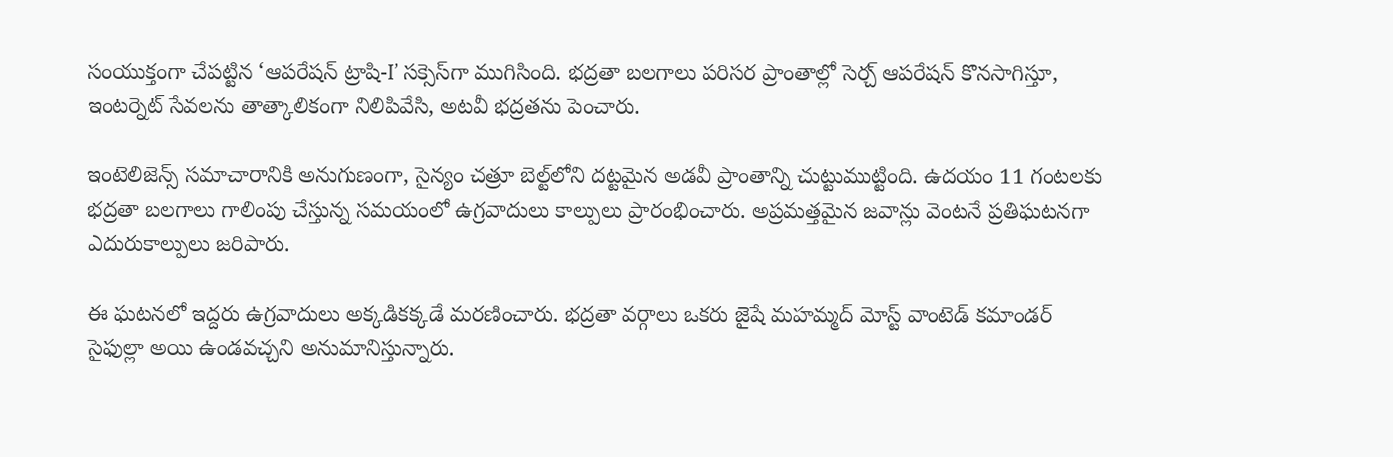సంయుక్తంగా చేపట్టిన ‘ఆపరేషన్ ట్రాషి-I’ సక్సెస్‌గా ముగిసింది. భద్రతా బలగాలు పరిసర ప్రాంతాల్లో సెర్చ్ ఆపరేషన్ కొనసాగిస్తూ, ఇంటర్నెట్ సేవలను తాత్కాలికంగా నిలిపివేసి, అటవీ భద్రతను పెంచారు.

ఇంటెలిజెన్స్ సమాచారానికి అనుగుణంగా, సైన్యం చత్రూ బెల్ట్‌లోని దట్టమైన అడవీ ప్రాంతాన్ని చుట్టుముట్టింది. ఉదయం 11 గంటలకు భద్రతా బలగాలు గాలింపు చేస్తున్న సమయంలో ఉగ్రవాదులు కాల్పులు ప్రారంభించారు. అప్రమత్తమైన జవాన్లు వెంటనే ప్రతిఘటనగా ఎదురుకాల్పులు జరిపారు.

ఈ ఘటనలో ఇద్దరు ఉగ్రవాదులు అక్కడికక్కడే మరణించారు. భద్రతా వర్గాలు ఒకరు జైషే మహమ్మద్ మోస్ట్ వాంటెడ్ కమాండర్ సైఫుల్లా అయి ఉండవచ్చని అనుమానిస్తున్నారు.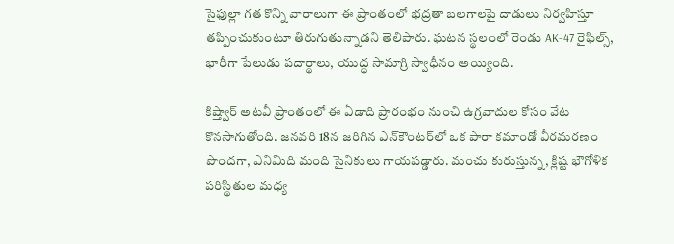సైఫుల్లా గత కొన్ని వారాలుగా ఈ ప్రాంతంలో భద్రతా బలగాలపై దాడులు నిర్వహిస్తూ తప్పించుకుంటూ తిరుగుతున్నాడని తెలిపారు. ఘటన స్థలంలో రెండు AK-47 రైఫిల్స్, భారీగా పేలుడు పదార్థాలు, యుద్ధ సామాగ్రి స్వాధీనం అయ్యింది.

కిష్త్వార్ అటవీ ప్రాంతంలో ఈ ఏడాది ప్రారంభం నుంచి ఉగ్రవాదుల కోసం వేట కొనసాగుతోంది. జనవరి 18న జరిగిన ఎన్‌కౌంటర్‌లో ఒక పారా కమాండో వీరమరణం పొందగా, ఎనిమిది మంది సైనికులు గాయపడ్డారు. మంచు కురుస్తున్న, క్లిష్ట భౌగోళిక పరిస్థితుల మధ్య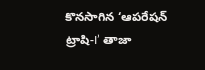కొనసాగిన ‘ఆపరేషన్ ట్రాషి-I’ తాజా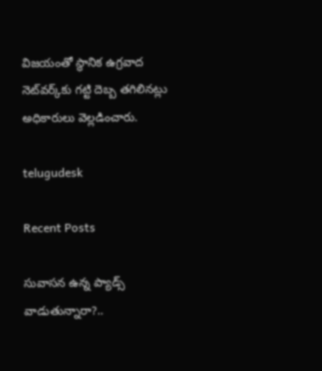విజయంతో స్థానిక ఉగ్రవాద నెట్‌వర్క్‌కు గట్టి దెబ్బ తగిలినట్లు అధికారులు వెల్లడించారు.

telugudesk

Recent Posts

సువాసన ఉన్న ప్యాడ్స్ వాడుతున్నారా?..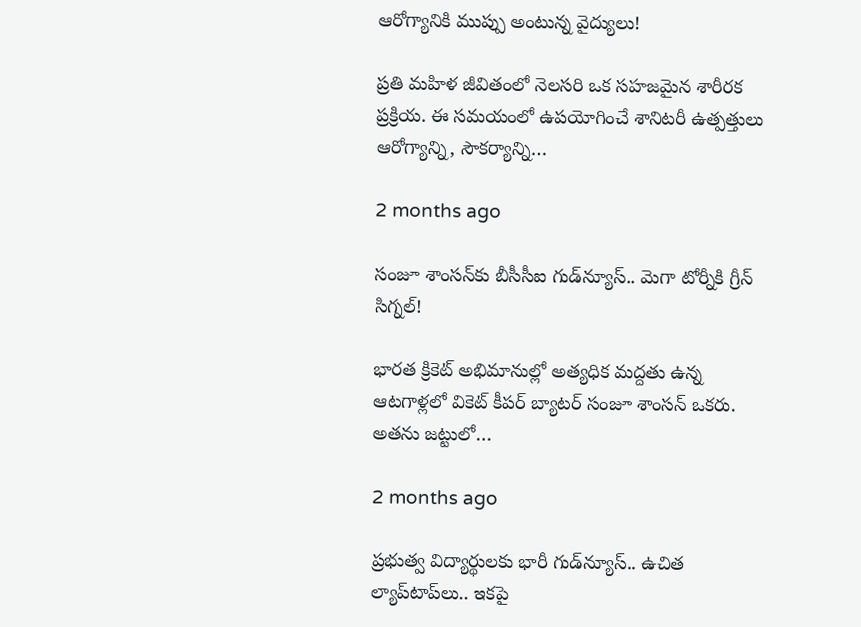ఆరోగ్యానికి ముప్పు అంటున్న వైద్యులు!

ప్రతి మహిళ జీవితంలో నెలసరి ఒక సహజమైన శారీరక ప్రక్రియ. ఈ సమయంలో ఉపయోగించే శానిటరీ ఉత్పత్తులు ఆరోగ్యాన్ని, సౌకర్యాన్ని…

2 months ago

సంజూ శాంసన్‌కు బీసీసీఐ గుడ్‌న్యూస్.. మెగా టోర్నీకి గ్రీన్ సిగ్నల్!

భారత క్రికెట్ అభిమానుల్లో అత్యధిక మద్దతు ఉన్న ఆటగాళ్లలో వికెట్ కీపర్ బ్యాటర్ సంజూ శాంసన్ ఒకరు. అతను జట్టులో…

2 months ago

ప్రభుత్వ విద్యార్థులకు భారీ గుడ్‌న్యూస్.. ఉచిత ల్యాప్‌టాప్‌లు.. ఇకపై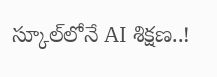స్కూల్‌లోనే AI శిక్షణ..!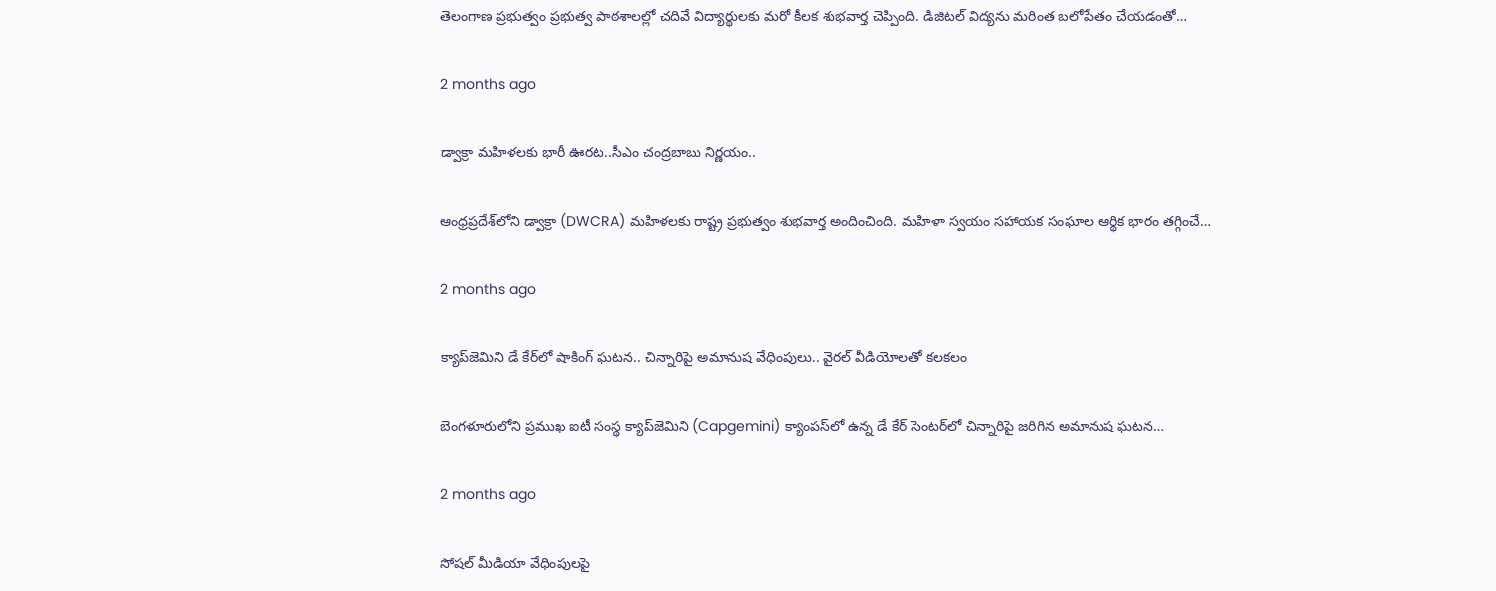తెలంగాణ ప్రభుత్వం ప్రభుత్వ పాఠశాలల్లో చదివే విద్యార్థులకు మరో కీలక శుభవార్త చెప్పింది. డిజిటల్ విద్యను మరింత బలోపేతం చేయడంతో…

2 months ago

డ్వాక్రా మహిళలకు భారీ ఊరట..సీఎం చంద్రబాబు నిర్ణయం..

ఆంధ్రప్రదేశ్‌లోని డ్వాక్రా (DWCRA) మహిళలకు రాష్ట్ర ప్రభుత్వం శుభవార్త అందించింది. మహిళా స్వయం సహాయక సంఘాల ఆర్థిక భారం తగ్గించే…

2 months ago

క్యాప్‌జెమిని డే కేర్‌లో షాకింగ్ ఘటన.. చిన్నారిపై అమానుష వేధింపులు.. వైరల్ వీడియోలతో కలకలం

బెంగళూరులోని ప్రముఖ ఐటీ సంస్థ క్యాప్‌జెమిని (Capgemini) క్యాంపస్‌లో ఉన్న డే కేర్ సెంటర్‌లో చిన్నారిపై జరిగిన అమానుష ఘటన…

2 months ago

సోషల్ మీడియా వేధింపులపై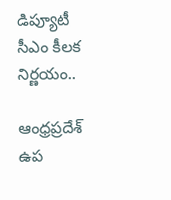డిప్యూటీ సీఎం కీలక నిర్ణయం..

ఆంధ్రప్రదేశ్ ఉప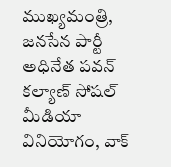ముఖ్యమంత్రి, జనసేన పార్టీ అధినేత పవన్ కల్యాణ్ సోషల్ మీడియా వినియోగం, వాక్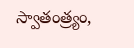స్వాతంత్ర్యం,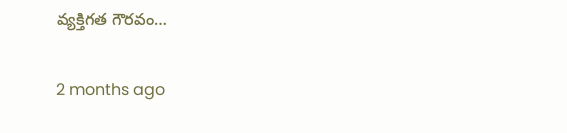వ్యక్తిగత గౌరవం…

2 months ago